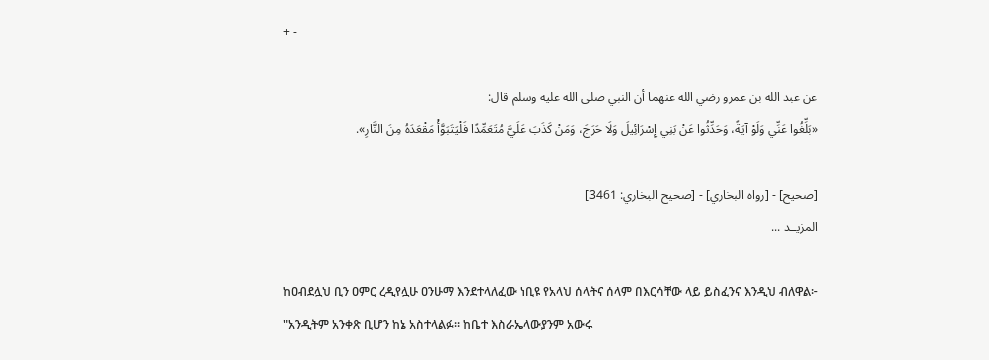+ -

عن عبد الله بن عمرو رضي الله عنهما أن النبي صلى الله عليه وسلم قال:
«بَلِّغُوا عَنِّي وَلَوْ آيَةً، وَحَدِّثُوا عَنْ بَنِي إِسْرَائِيلَ وَلَا حَرَجَ، وَمَنْ كَذَبَ عَلَيَّ مُتَعَمِّدًا فَلْيَتَبَوَّأْ مَقْعَدَهُ مِنَ النَّارِ».

[صحيح] - [رواه البخاري] - [صحيح البخاري: 3461]
المزيــد ...

ከዐብደሏህ ቢን ዐምር ረዲየሏሁ ዐንሁማ እንደተላለፈው ነቢዩ የአላህ ሰላትና ሰላም በእርሳቸው ላይ ይስፈንና እንዲህ ብለዋል፦
"አንዲትም አንቀጽ ቢሆን ከኔ አስተላልፉ። ከቤተ እስራኤላውያንም አውሩ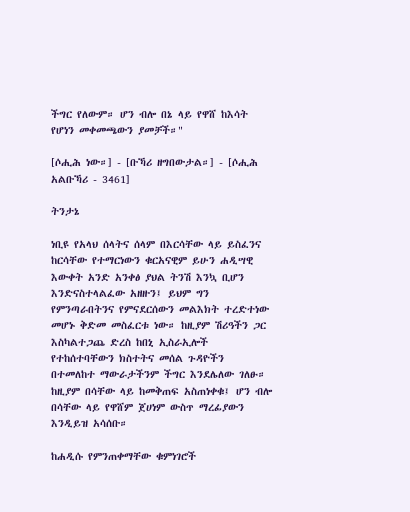ችግር የለውም። ሆን ብሎ በኔ ላይ የዋሸ ከእሳት የሆነን መቀመጫውን ያመቻች።"

[ሶሒሕ ነው።] - [ቡኻሪ ዘግበውታል።] - [ሶሒሕ አልቡኻሪ - 3461]

ትንታኔ

ነቢዩ የአላህ ሰላትና ሰላም በእርሳቸው ላይ ይስፈንና ከርሳቸው የተማርነውን ቁርአናዊም ይሁን ሐዲሣዊ እውቀት አንድ አንቀፅ ያህል ትንሽ እንኳ ቢሆን እንድናስተላልፈው አዘዙን፤ ይህም ግን የምንጣራበትንና የምናደርሰውን መልእክት ተረድተነው መሆኑ ቅድመ መስፈርቱ ነው። ከዚያም ሽሪዓችን ጋር እስካልተጋጨ ድረስ ከበኒ ኢስራኢሎች የተከሰተባቸውን ክስተትና መሰል ጉዳዮችን በተመለከተ ማውራታችንም ችግር እንደሌለው ገለፁ። ከዚያም በሳቸው ላይ ከመቅጠፍ አስጠነቀቁ፤ ሆን ብሎ በሳቸው ላይ የዋሸም ጀሀነም ውስጥ ማረፊያውን እንዲይዝ አሳሰቡ።

ከሐዲሱ የምንጠቀማቸው ቁምነገሮች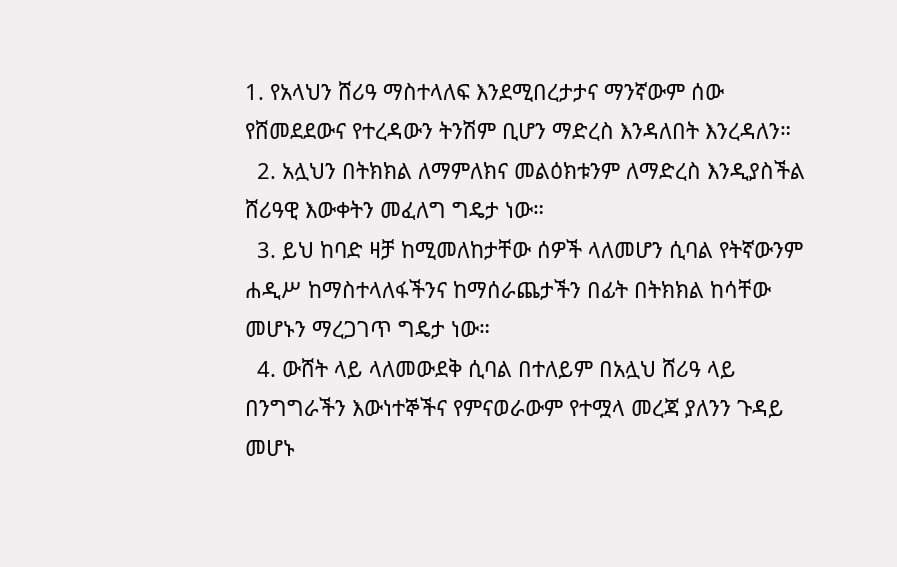1. የአላህን ሸሪዓ ማስተላለፍ እንደሚበረታታና ማንኛውም ሰው የሸመደደውና የተረዳውን ትንሽም ቢሆን ማድረስ እንዳለበት እንረዳለን።
  2. አሏህን በትክክል ለማምለክና መልዕክቱንም ለማድረስ እንዲያስችል ሸሪዓዊ እውቀትን መፈለግ ግዴታ ነው።
  3. ይህ ከባድ ዛቻ ከሚመለከታቸው ሰዎች ላለመሆን ሲባል የትኛውንም ሐዲሥ ከማስተላለፋችንና ከማሰራጨታችን በፊት በትክክል ከሳቸው መሆኑን ማረጋገጥ ግዴታ ነው።
  4. ውሸት ላይ ላለመውደቅ ሲባል በተለይም በአሏህ ሸሪዓ ላይ በንግግራችን እውነተኞችና የምናወራውም የተሟላ መረጃ ያለንን ጉዳይ መሆኑ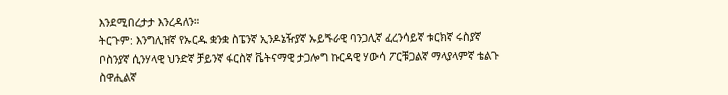እንደሚበረታታ እንረዳለን።
ትርጉም: እንግሊዝኛ የኡርዱ ቋንቋ ስፔንኛ ኢንዶኔዥያኛ ኡይጙራዊ ባንጋሊኛ ፈረንሳይኛ ቱርክኛ ሩስያኛ ቦስንያኛ ሲንሃላዊ ህንድኛ ቻይንኛ ፋርስኛ ቬትናማዊ ታጋሎግ ኩርዳዊ ሃውሳ ፖርቹጋልኛ ማላያላምኛ ቴልጉ ስዋሒልኛ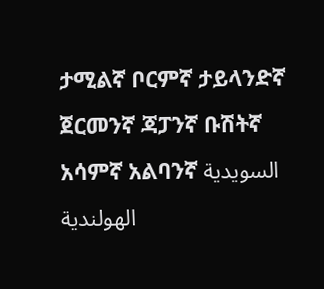ታሚልኛ ቦርምኛ ታይላንድኛ ጀርመንኛ ጃፓንኛ ቡሽትኛ አሳምኛ አልባንኛ السويدية الهولندية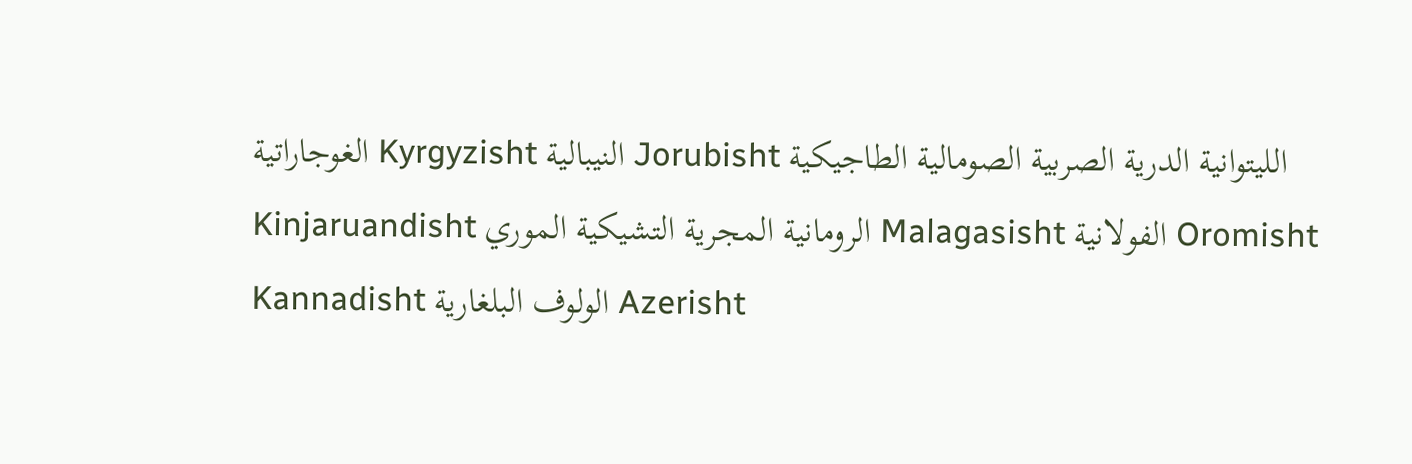الغوجاراتية Kyrgyzisht النيبالية Jorubisht الليتوانية الدرية الصربية الصومالية الطاجيكية Kinjaruandisht الرومانية المجرية التشيكية الموري Malagasisht الفولانية Oromisht Kannadisht الولوف البلغارية Azerisht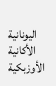اليونانية الأكانية الأوزبكية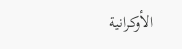الأوكرانية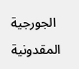الجورجية المقدونية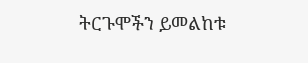ትርጉሞችን ይመልከቱ